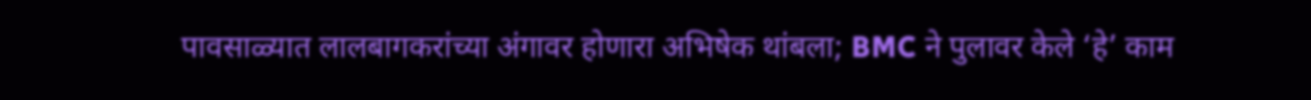पावसाळ्यात लालबागकरांच्या अंगावर होणारा अभिषेक थांबला; BMC ने पुलावर केले ‘हे’ काम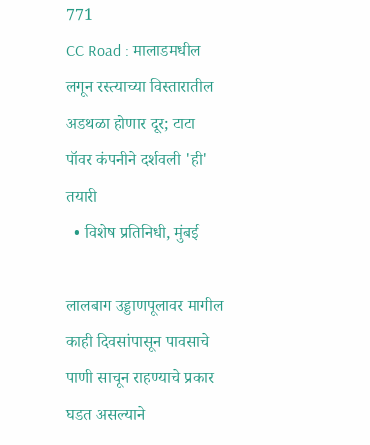771
CC Road : मालाडमधील लगून रस्त्याच्या विस्तारातील अडथळा होणार दूर; टाटा पॉवर कंपनीने दर्शवली 'ही' तयारी
  • विशेष प्रतिनिधी, मुंबई

लालबाग उड्डाणपूलावर मागील काही दिवसांपासून पावसाचे पाणी साचून राहण्याचे प्रकार घडत असल्याने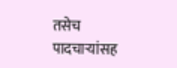तसेच पादचाऱ्यांसह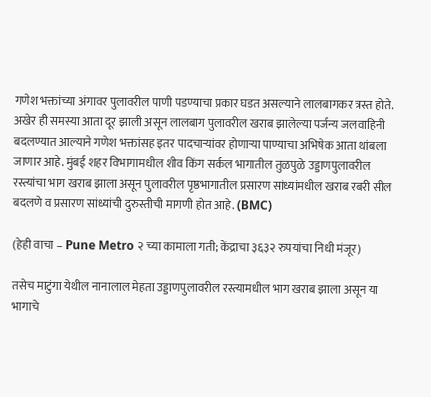गणेश भक्तांच्या अंगावर पुलावरील पाणी पडण्याचा प्रकार घडत असल्याने लालबागकर त्रस्त होते. अखेर ही समस्या आता दूर झाली असून लालबाग पुलावरील खराब झालेल्या पर्जन्य जलवाहिनी बदलण्यात आल्याने गणेश भक्तांसह इतर पादचाऱ्यांवर होणाऱ्या पाण्याचा अभिषेक आता थांबला जाणार आहे. मुंबई शहर विभागामधील शीव किंग सर्कल भागातील तुळपुळे उड्डाणपुलावरील रस्त्यांचा भाग खराब झाला असून पुलावरील पृष्ठभागातील प्रसारण सांध्यांमधील खराब रबरी सील बदलणे व प्रसारण सांध्यांची दुरुस्तीची मागणी होत आहे. (BMC)

(हेही वाचा – Pune Metro २ च्या कामाला गती; केंद्राचा ३६३२ रुपयांचा निधी मंजूर)

तसेच माटुंगा येथील नानालाल मेहता उड्डाणपुलावरील रस्त्यामधील भाग खराब झाला असून या भागाचे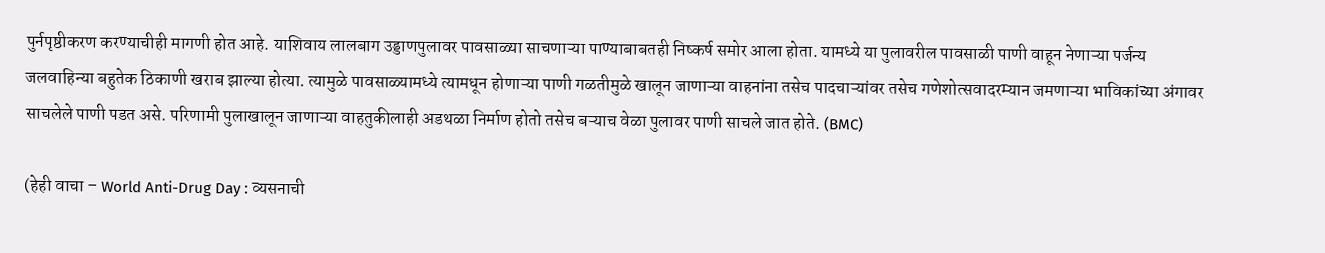पुर्नपृष्ठीकरण करण्याचीही मागणी होत आहे. याशिवाय लालबाग उड्डाणपुलावर पावसाळ्या साचणाऱ्या पाण्याबाबतही निष्कर्ष समोर आला होता. यामध्ये या पुलावरील पावसाळी पाणी वाहून नेणाऱ्या पर्जन्य जलवाहिन्या बहुतेक ठिकाणी खराब झाल्या होत्या. त्यामुळे पावसाळ्यामध्ये त्यामधून होणाऱ्या पाणी गळतीमुळे खालून जाणाऱ्या वाहनांना तसेच पादचाऱ्यांवर तसेच गणेशोत्सवादरम्यान जमणाऱ्या भाविकांच्या अंगावर साचलेले पाणी पडत असे. परिणामी पुलाखालून जाणाऱ्या वाहतुकीलाही अडथळा निर्माण होतो तसेच बऱ्याच वेळा पुलावर पाणी साचले जात होते. (BMC)

(हेही वाचा – World Anti-Drug Day : व्यसनाची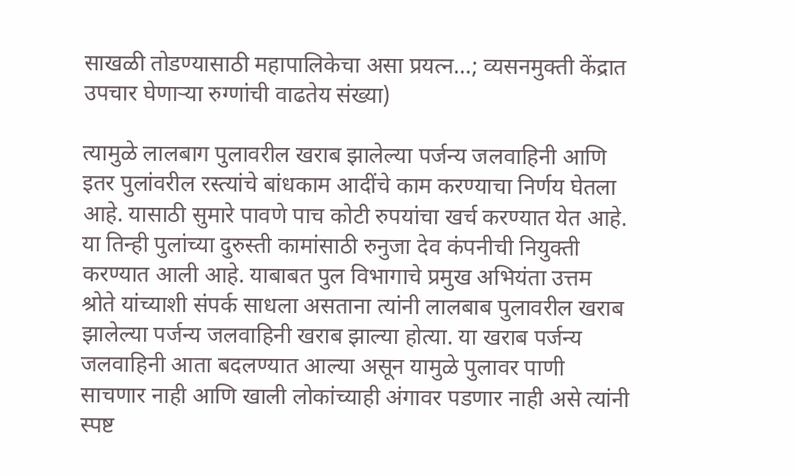साखळी तोडण्यासाठी महापालिकेचा असा प्रयत्न…; व्यसनमुक्ती केंद्रात उपचार घेणाऱ्या रुग्णांची वाढतेय संख्या)

त्यामुळे लालबाग पुलावरील खराब झालेल्या पर्जन्य जलवाहिनी आणि इतर पुलांवरील रस्त्यांचे बांधकाम आदींचे काम करण्याचा निर्णय घेतला आहे. यासाठी सुमारे पावणे पाच कोटी रुपयांचा खर्च करण्यात येत आहे. या तिन्ही पुलांच्या दुरुस्ती कामांसाठी रुनुजा देव कंपनीची नियुक्ती करण्यात आली आहे. याबाबत पुल विभागाचे प्रमुख अभियंता उत्तम श्रोते यांच्याशी संपर्क साधला असताना त्यांनी लालबाब पुलावरील खराब झालेल्या पर्जन्य जलवाहिनी खराब झाल्या होत्या. या खराब पर्जन्य जलवाहिनी आता बदलण्यात आल्या असून यामुळे पुलावर पाणी साचणार नाही आणि खाली लोकांच्याही अंगावर पडणार नाही असे त्यांनी स्पष्ट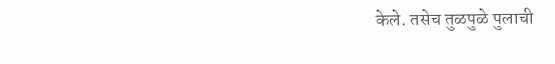केले. तसेच तुळपुळे पुलाची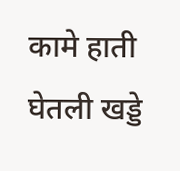कामे हाती घेतली खड्डे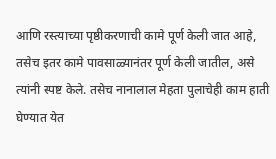आणि रस्त्याच्या पृष्ठीकरणाची कामे पूर्ण केली जात आहे, तसेच इतर कामे पावसाळ्यानंतर पूर्ण केली जातील, असे त्यांनी स्पष्ट केले. तसेच नानालाल मेहता पुलाचेही काम हाती घेण्यात येत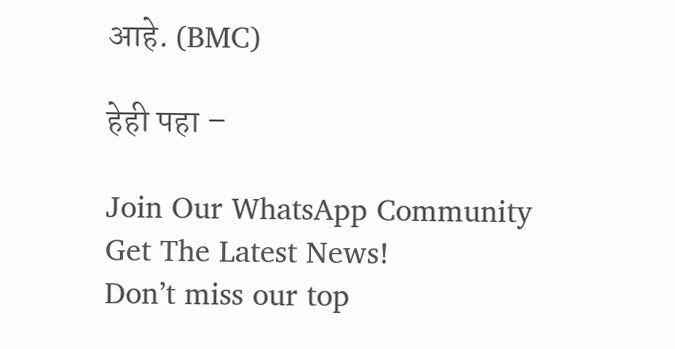आहे. (BMC)

हेही पहा –

Join Our WhatsApp Community
Get The Latest News!
Don’t miss our top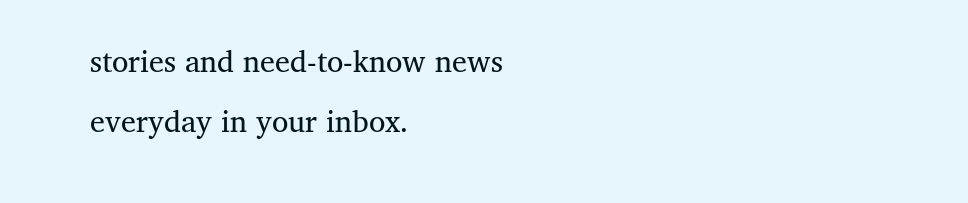stories and need-to-know news everyday in your inbox.